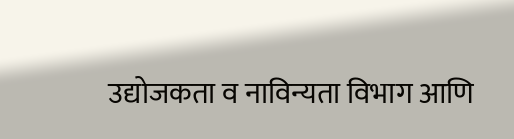उद्योजकता व नाविन्यता विभाग आणि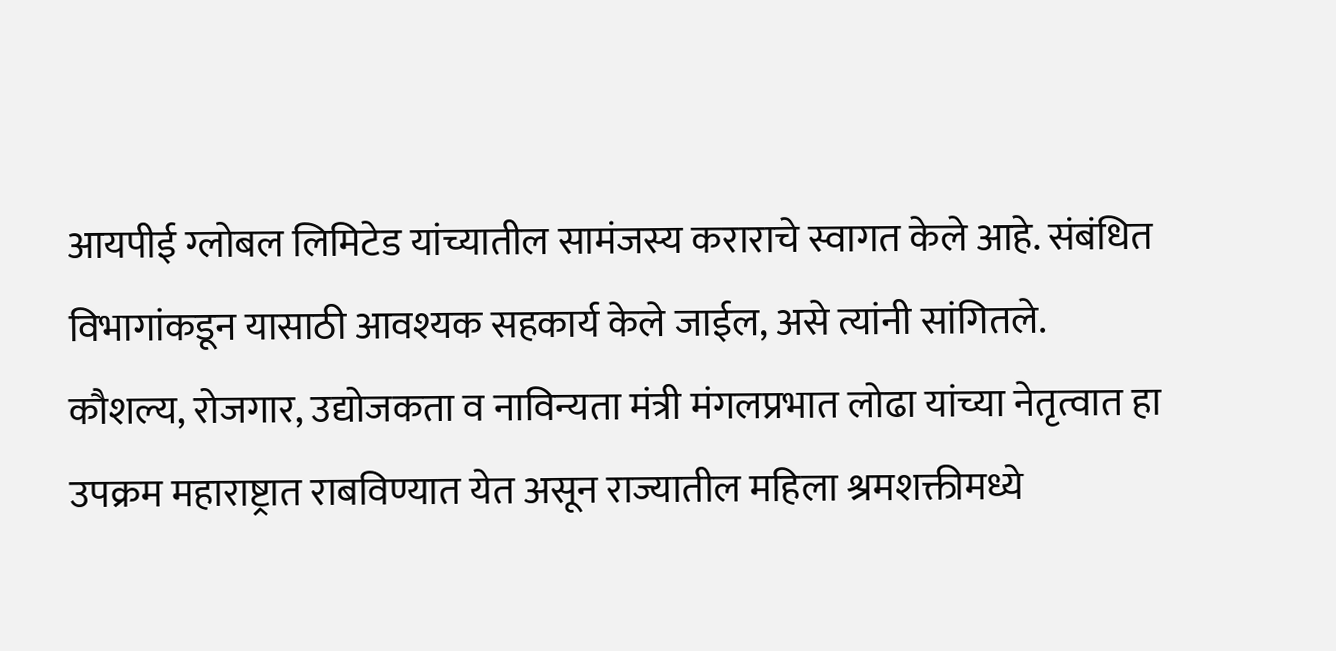आयपीई ग्लोबल लिमिटेड यांच्यातील सामंजस्य कराराचे स्वागत केले आहे. संबंधित विभागांकडून यासाठी आवश्यक सहकार्य केले जाईल, असे त्यांनी सांगितले.
कौशल्य, रोजगार, उद्योजकता व नाविन्यता मंत्री मंगलप्रभात लोढा यांच्या नेतृत्वात हा उपक्रम महाराष्ट्रात राबविण्यात येत असून राज्यातील महिला श्रमशक्तीमध्ये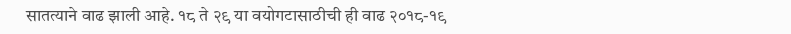सातत्याने वाढ झाली आहे. १८ ते २९ या वयोगटासाठीची ही वाढ २०१८-१९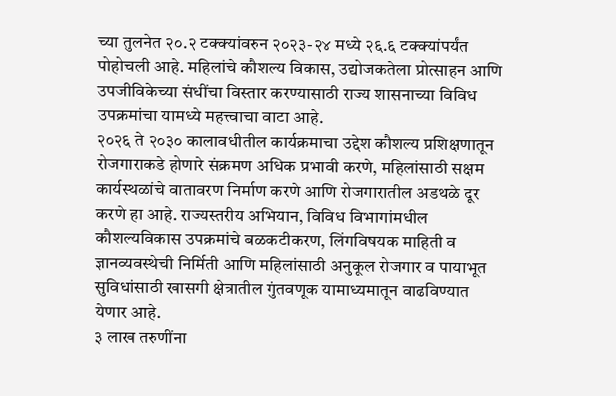च्या तुलनेत २०.२ टक्क्यांवरुन २०२३-२४ मध्ये २६.६ टक्क्यांपर्यंत पोहोचली आहे. महिलांचे कौशल्य विकास, उद्योजकतेला प्रोत्साहन आणि उपजीविकेच्या संधींचा विस्तार करण्यासाठी राज्य शासनाच्या विविध उपक्रमांचा यामध्ये महत्त्वाचा वाटा आहे.
२०२६ ते २०३० कालावधीतील कार्यक्रमाचा उद्देश कौशल्य प्रशिक्षणातून रोजगाराकडे होणारे संक्रमण अधिक प्रभावी करणे, महिलांसाठी सक्षम कार्यस्थळांचे वातावरण निर्माण करणे आणि रोजगारातील अडथळे दूर करणे हा आहे. राज्यस्तरीय अभियान, विविध विभागांमधील कौशल्यविकास उपक्रमांचे बळकटीकरण, लिंगविषयक माहिती व ज्ञानव्यवस्थेची निर्मिती आणि महिलांसाठी अनुकूल रोजगार व पायाभूत सुविधांसाठी खासगी क्षेत्रातील गुंतवणूक यामाध्यमातून वाढविण्यात येणार आहे.
३ लाख तरुणींना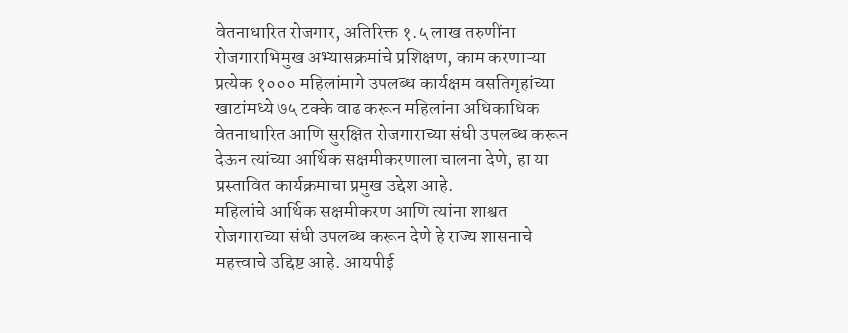वेतनाधारित रोजगार, अतिरिक्त १.५ लाख तरुणींना रोजगाराभिमुख अभ्यासक्रमांचे प्रशिक्षण, काम करणाऱ्या प्रत्येक १००० महिलांमागे उपलब्ध कार्यक्षम वसतिगृहांच्या खाटांमध्ये ७५ टक्के वाढ करून महिलांना अधिकाधिक वेतनाधारित आणि सुरक्षित रोजगाराच्या संधी उपलब्ध करून देऊन त्यांच्या आर्थिक सक्षमीकरणाला चालना देणे, हा या प्रस्तावित कार्यक्रमाचा प्रमुख उद्देश आहे.
महिलांचे आर्थिक सक्षमीकरण आणि त्यांना शाश्वत रोजगाराच्या संधी उपलब्ध करून देणे हे राज्य शासनाचे महत्त्वाचे उद्दिष्ट आहे. आयपीई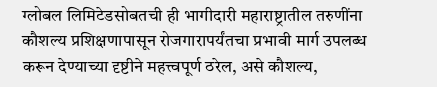ग्लोबल लिमिटेडसोबतची ही भागीदारी महाराष्ट्रातील तरुणींना कौशल्य प्रशिक्षणापासून रोजगारापर्यंतचा प्रभावी मार्ग उपलब्ध करून देण्याच्या दृष्टीने महत्त्वपूर्ण ठरेल, असे कौशल्य,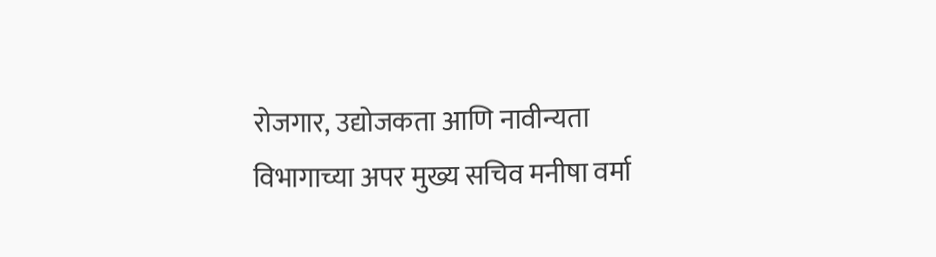रोजगार, उद्योजकता आणि नावीन्यता विभागाच्या अपर मुख्य सचिव मनीषा वर्मा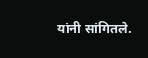यांनी सांगितले.